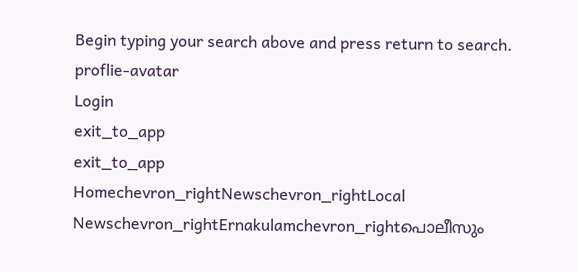Begin typing your search above and press return to search.
proflie-avatar
Login
exit_to_app
exit_to_app
Homechevron_rightNewschevron_rightLocal Newschevron_rightErnakulamchevron_rightപൊലീസും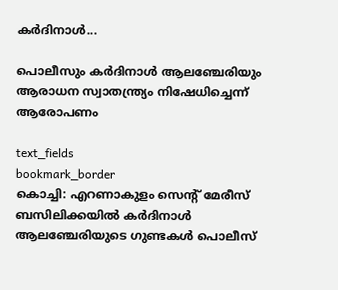കർദിനാൾ...

പൊലീസും കർദിനാൾ ആലഞ്ചേരിയും ആരാധന സ്വാതന്ത്ര്യം നിഷേധിച്ചെന്ന് ആരോപണം

text_fields
bookmark_border
കൊച്ചി: എറണാകുളം സെന്റ് മേരീസ് ബസിലിക്കയിൽ കർദിനാൾ ആലഞ്ചേരിയുടെ ഗുണ്ടകൾ പൊലീസ്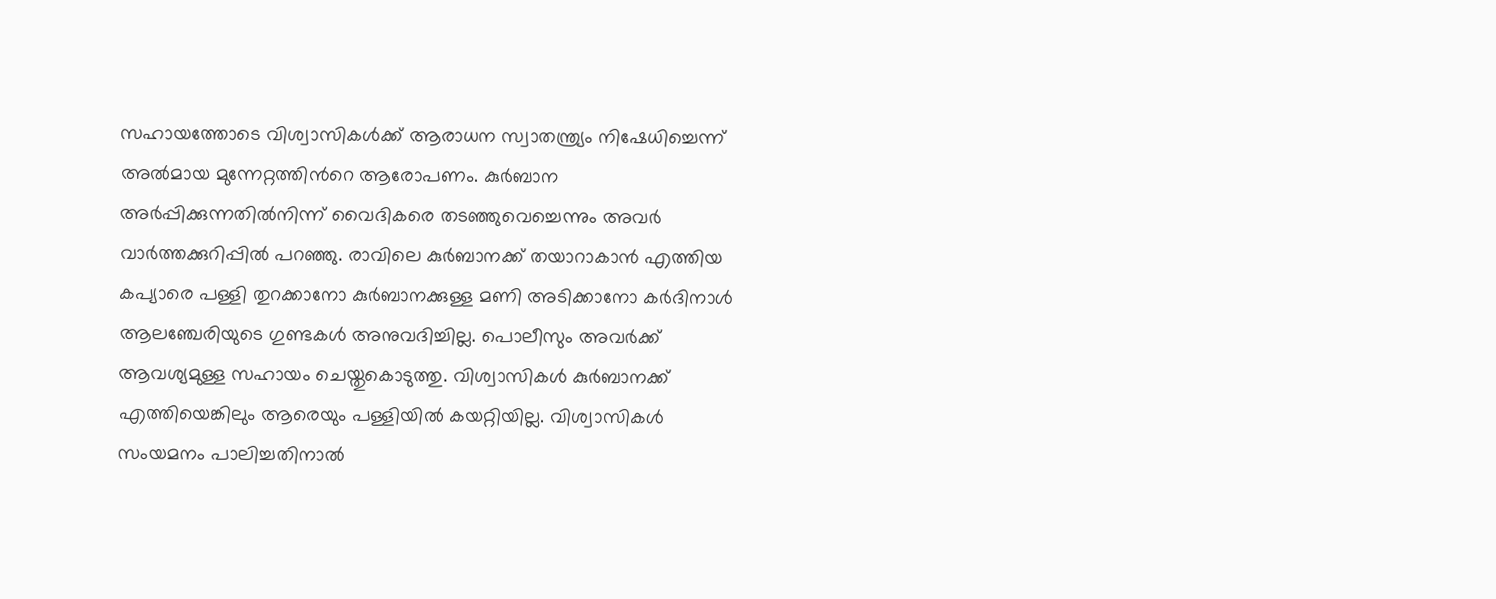സഹായത്തോടെ വിശ്വാസികൾക്ക് ആരാധന സ്വാതന്ത്ര്യം നിഷേധിച്ചെന്ന് അൽമായ മുന്നേറ്റത്തിന്‍റെ ആരോപണം. കുർബാന അർപ്പിക്കുന്നതിൽനിന്ന് വൈദികരെ തടഞ്ഞുവെച്ചെന്നും അവർ വാർത്തക്കുറിപ്പിൽ പറഞ്ഞു. രാവിലെ കുർബാനക്ക് തയാറാകാൻ എത്തിയ കപ്യാരെ പള്ളി തുറക്കാനോ കുർബാനക്കുള്ള മണി അടിക്കാനോ കർദിനാൾ ആലഞ്ചേരിയുടെ ഗുണ്ടകൾ അനുവദിച്ചില്ല. പൊലീസും അവർക്ക് ആവശ്യമുള്ള സഹായം ചെയ്തുകൊടുത്തു. വിശ്വാസികൾ കുർബാനക്ക് എത്തിയെങ്കിലും ആരെയും പള്ളിയിൽ കയറ്റിയില്ല. വിശ്വാസികൾ സംയമനം പാലിച്ചതിനാൽ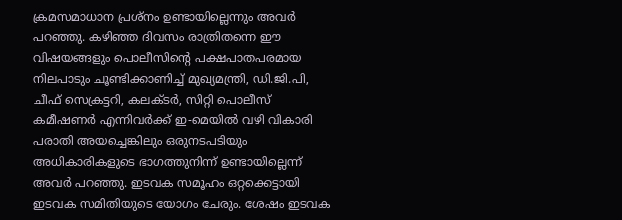ക്രമസമാധാന പ്രശ്നം ഉണ്ടായില്ലെന്നും അവർ പറഞ്ഞു. കഴിഞ്ഞ ദിവസം രാത്രിതന്നെ ഈ വിഷയങ്ങളും പൊലീസിന്റെ പക്ഷപാതപരമായ നിലപാടും ചൂണ്ടിക്കാണിച്ച് മുഖ്യമന്ത്രി, ഡി.ജി.പി, ചീഫ് സെക്രട്ടറി, കലക്ടർ, സിറ്റി പൊലീസ് കമീഷണർ എന്നിവർക്ക് ഇ-മെയിൽ വഴി വികാരി പരാതി അയച്ചെങ്കിലും ഒരുനടപടിയും അധികാരികളുടെ ഭാഗത്തുനിന്ന് ഉണ്ടായില്ലെന്ന് അവർ പറഞ്ഞു. ഇടവക സമൂഹം ഒറ്റക്കെട്ടായി ഇടവക സമിതിയുടെ യോഗം ചേരും. ശേഷം ഇടവക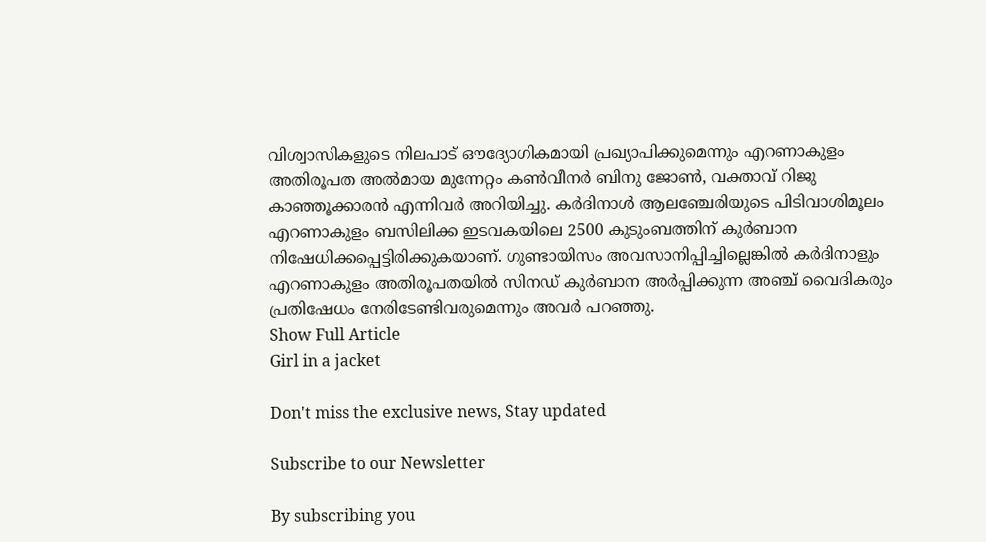വിശ്വാസികളുടെ നിലപാട് ഔദ്യോഗികമായി പ്രഖ്യാപിക്കുമെന്നും എറണാകുളം അതിരൂപത അൽമായ മുന്നേറ്റം കൺവീനർ ബിനു ജോൺ, വക്താവ് റിജു കാഞ്ഞൂക്കാരൻ എന്നിവർ അറിയിച്ചു. കർദിനാൾ ആലഞ്ചേരിയുടെ പിടിവാശിമൂലം എറണാകുളം ബസിലിക്ക ഇടവകയിലെ 2500 കുടുംബത്തിന് കുർബാന നിഷേധിക്കപ്പെട്ടിരിക്കുകയാണ്. ഗുണ്ടായിസം അവസാനിപ്പിച്ചില്ലെങ്കിൽ കർദിനാളും എറണാകുളം അതിരൂപതയിൽ സിനഡ് കുർബാന അർപ്പിക്കുന്ന അഞ്ച് വൈദികരും പ്രതിഷേധം നേരിടേണ്ടിവരുമെന്നും അവർ പറഞ്ഞു.
Show Full Article
Girl in a jacket

Don't miss the exclusive news, Stay updated

Subscribe to our Newsletter

By subscribing you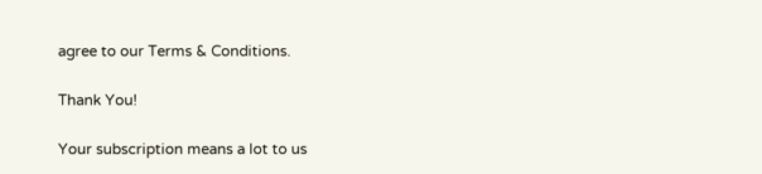agree to our Terms & Conditions.

Thank You!

Your subscription means a lot to us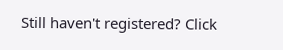Still haven't registered? Click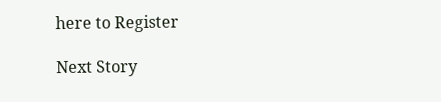here to Register

Next Story